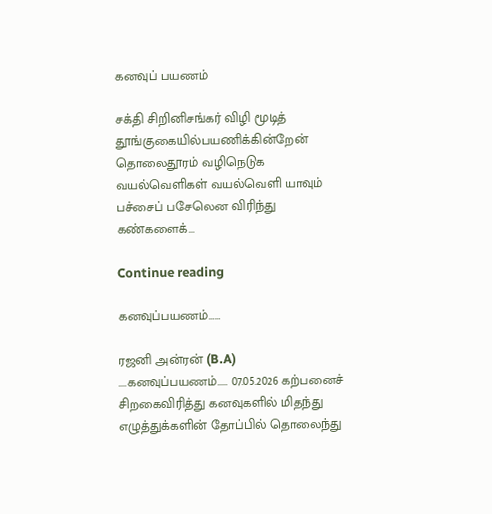கனவுப் பயணம்

சக்தி சிறினிசங்கர் விழி மூடித் தூங்குகையில்பயணிக்கின்றேன் தொலைதூரம் வழிநெடுக வயல்வெளிகள் வயல்வெளி யாவும் பச்சைப் பசேலென விரிந்து கண்களைக்...

Continue reading

கனவுப்பயணம்……

ரஜனி அன்ரன் (B.A) ....கனவுப்பயணம்..... 07.05.2026 கற்பனைச் சிறகைவிரித்து கனவுகளில் மிதந்து எழுத்துக்களின் தோப்பில் தொலைந்து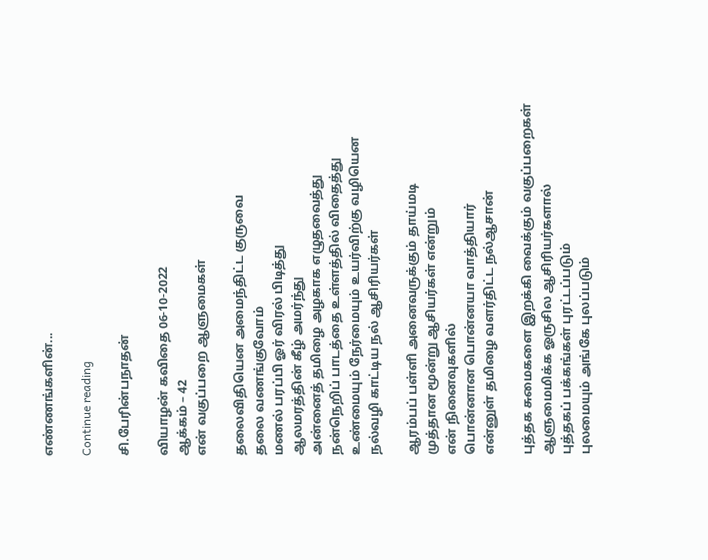எண்ணங்களின்...

Continue reading

சி.பேரின்பநாதன்

வியாழன் கவிதை 06-10-2022
ஆக்கம் – 42
என் வகுப்பறை ஆளுமைகள்

தலைவிதியென அமைந்திட்ட குருவை
தலை வணங்குவோம்
மணல் பரப்பி ஓர் விரல் பிடித்து
ஆலமரத்தின் கீழ் அமர்ந்து
அன்னைத் தமிழை அழகாக எழுதவைத்து
நன்நெறிப் பாடத்தை உள்ளத்தில் விதைத்து
உண்மையும் நேர்மையும் உயர்விற்கு வழியென
நல்வழி காட்டிய நல் ஆசிரியர்கள்

ஆரம்பப் பள்ளி அனைவருக்கும் தாய்மடி
முத்தான மூன்று ஆசியர்கள் என்றும்
என் நினைவுகளில்
பொன்னான பொன்னயா வாத்தியார்
என்னுள் தமிழை வளர்திட்ட நல்ஆசான்

புத்தக சுமைகளை இறக்கி வைக்கும் வகுப்பறைகள்
ஆளுமைமிக்க ஓருசில ஆசிரியர்களால்
புத்தகப் பக்கங்கள் புரட்டப்படும்
புலமையும் அங்கே புலப்படும்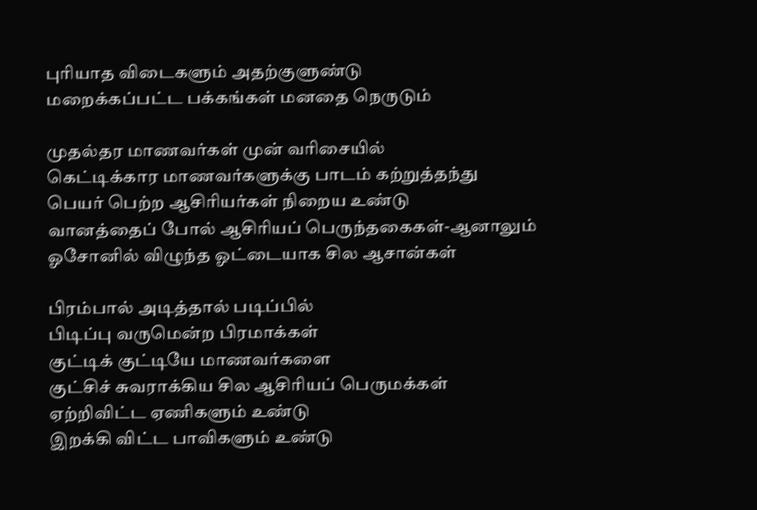புரியாத விடைகளும் அதற்குளுண்டு
மறைக்கப்பட்ட பக்கங்கள் மனதை நெருடும்

முதல்தர மாணவர்கள் முன் வரிசையில்
கெட்டிக்கார மாணவர்களுக்கு பாடம் கற்றுத்தந்து
பெயர் பெற்ற ஆசிரியர்கள் நிறைய உண்டு
வானத்தைப் போல் ஆசிரியப் பெருந்தகைகள்-ஆனாலும்
ஓசோனில் விழுந்த ஓட்டையாக சில ஆசான்கள்

பிரம்பால் அடித்தால் படிப்பில்
பிடிப்பு வருமென்ற பிரமாக்கள்
குட்டிக் குட்டியே மாணவர்களை
குட்சிச் சுவராக்கிய சில ஆசிரியப் பெருமக்கள்
ஏற்றிவிட்ட ஏணிகளும் உண்டு
இறக்கி விட்ட பாவிகளும் உண்டு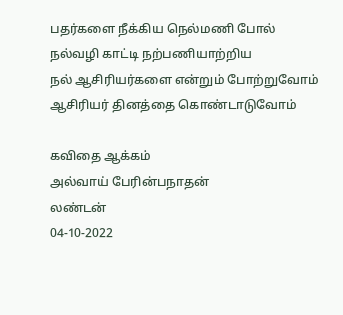பதர்களை நீக்கிய நெல்மணி போல்
நல்வழி காட்டி நற்பணியாற்றிய
நல் ஆசிரியர்களை என்றும் போற்றுவோம்
ஆசிரியர் தினத்தை கொண்டாடுவோம்

கவிதை ஆக்கம்
அல்வாய் பேரின்பநாதன்
லண்டன்
04-10-2022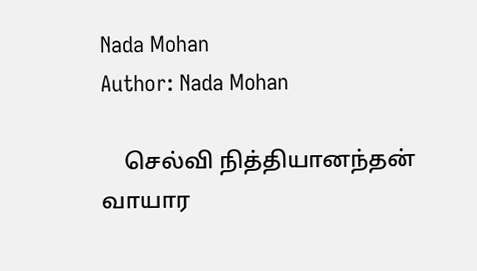Nada Mohan
Author: Nada Mohan

    செல்வி நித்தியானந்தன் வாயார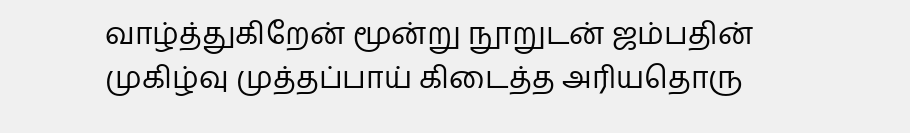வாழ்த்துகிறேன் மூன்று நூறுடன் ஜம்பதின் முகிழ்வு முத்தப்பாய் கிடைத்த அரியதொரு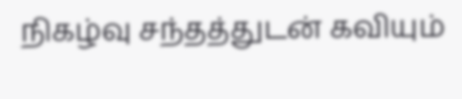நிகழ்வு சந்தத்துடன் கவியும்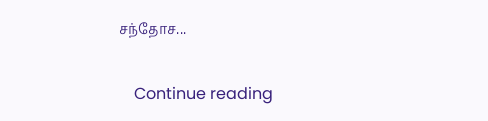சந்தோச...

    Continue reading